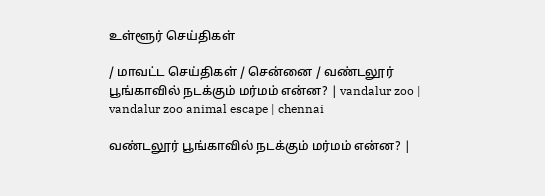உள்ளூர் செய்திகள்

/ மாவட்ட செய்திகள் / சென்னை / வண்டலூர் பூங்காவில் நடக்கும் மர்மம் என்ன? | vandalur zoo | vandalur zoo animal escape | chennai

வண்டலூர் பூங்காவில் நடக்கும் மர்மம் என்ன? |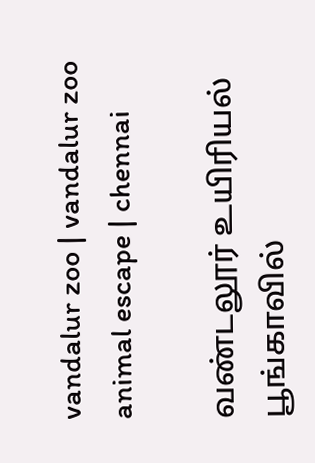vandalur zoo | vandalur zoo animal escape | chennai

வண்டலூர் உயிரியல் பூங்காவில்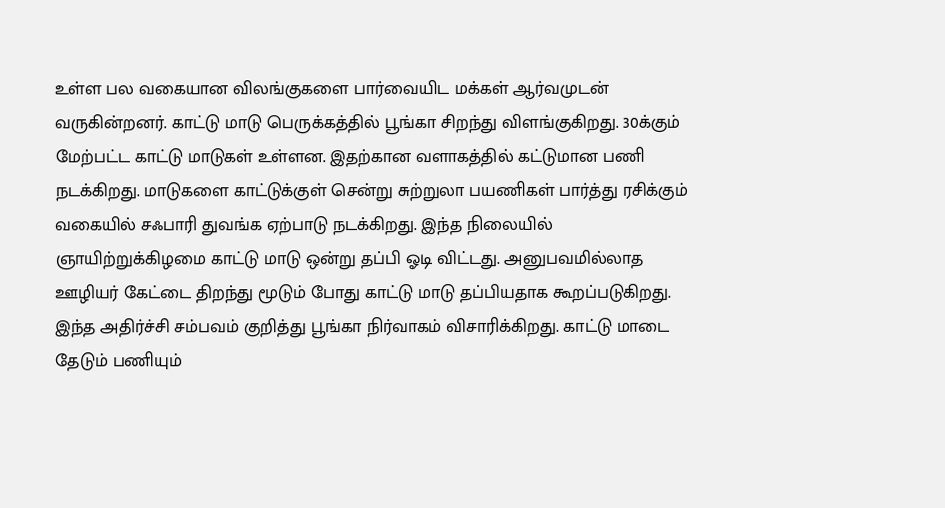உள்ள பல வகையான விலங்குகளை பார்வையிட மக்கள் ஆர்வமுடன் வருகின்றனர். காட்டு மாடு பெருக்கத்தில் பூங்கா சிறந்து விளங்குகிறது. 30க்கும் மேற்பட்ட காட்டு மாடுகள் உள்ளன. இதற்கான வளாகத்தில் கட்டுமான பணி நடக்கிறது. மாடுகளை காட்டுக்குள் சென்று சுற்றுலா பயணிகள் பார்த்து ரசிக்கும் வகையில் சஃபாரி துவங்க ஏற்பாடு நடக்கிறது. இந்த நிலையில் ஞாயிற்றுக்கிழமை காட்டு மாடு ஒன்று தப்பி ஓடி விட்டது. அனுபவமில்லாத ஊழியர் கேட்டை திறந்து மூடும் போது காட்டு மாடு தப்பியதாக கூறப்படுகிறது. இந்த அதிர்ச்சி சம்பவம் குறித்து பூங்கா நிர்வாகம் விசாரிக்கிறது. காட்டு மாடை தேடும் பணியும்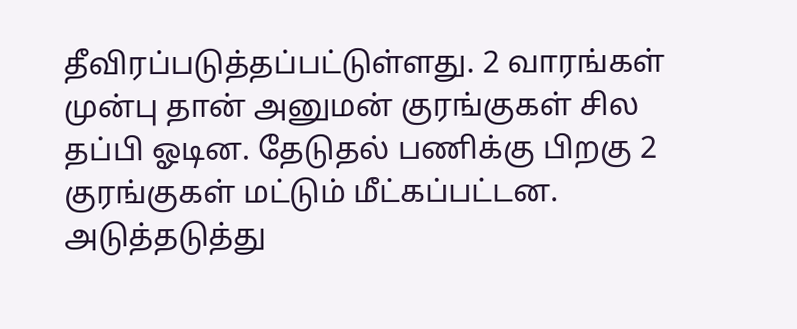தீவிரப்படுத்தப்பட்டுள்ளது. 2 வாரங்கள் முன்பு தான் அனுமன் குரங்குகள் சில தப்பி ஓடின. தேடுதல் பணிக்கு பிறகு 2 குரங்குகள் மட்டும் மீட்கப்பட்டன. அடுத்தடுத்து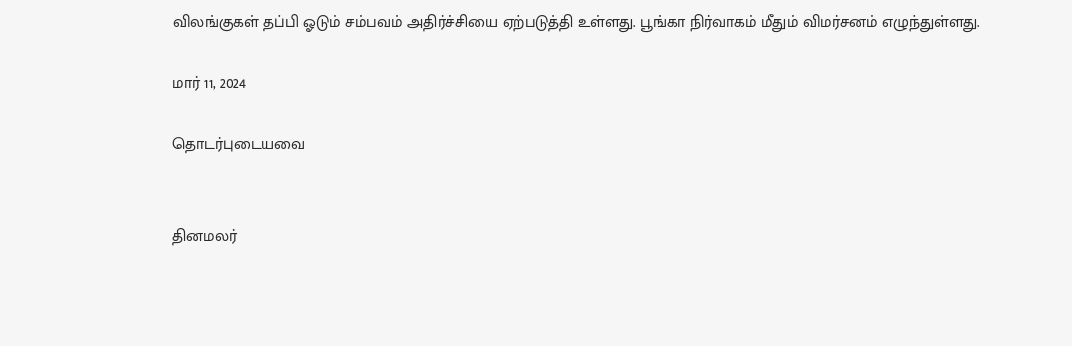விலங்குகள் தப்பி ஓடும் சம்பவம் அதிர்ச்சியை ஏற்படுத்தி உள்ளது. பூங்கா நிர்வாகம் மீதும் விமர்சனம் எழுந்துள்ளது.

மார் 11, 2024

தொடர்புடையவை


தினமலர்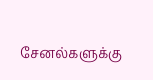சேனல்களுக்கு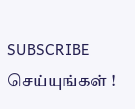SUBSCRIBE செய்யுங்கள் !